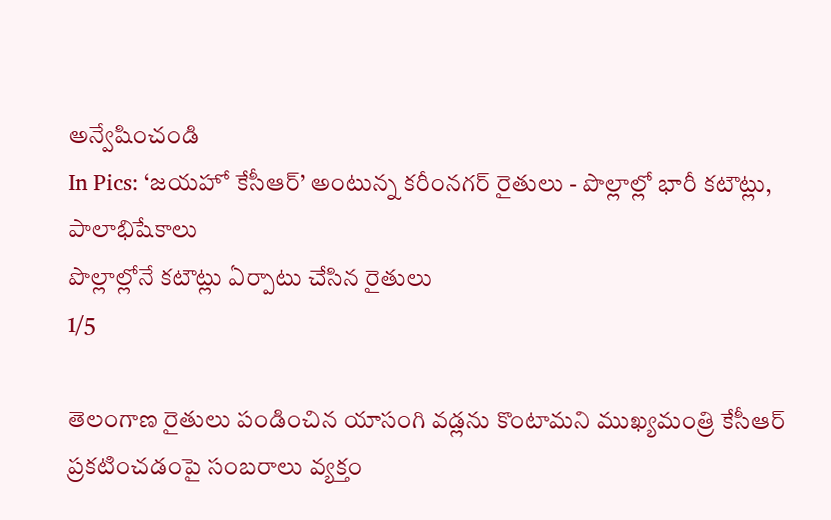అన్వేషించండి
In Pics: ‘జయహో కేసీఆర్’ అంటున్న కరీంనగర్ రైతులు - పొల్లాల్లో భారీ కటౌట్లు, పాలాభిషేకాలు
పొల్లాల్లోనే కటౌట్లు ఏర్పాటు చేసిన రైతులు
1/5

తెలంగాణ రైతులు పండించిన యాసంగి వడ్లను కొంటామని ముఖ్యమంత్రి కేసీఆర్ ప్రకటించడంపై సంబరాలు వ్యక్తం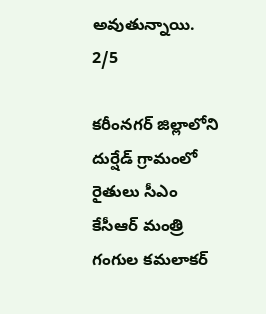అవుతున్నాయి.
2/5

కరీంనగర్ జిల్లాలోని దుర్షేడ్ గ్రామంలో రైతులు సీఎం కేసీఆర్ మంత్రి గంగుల కమలాకర్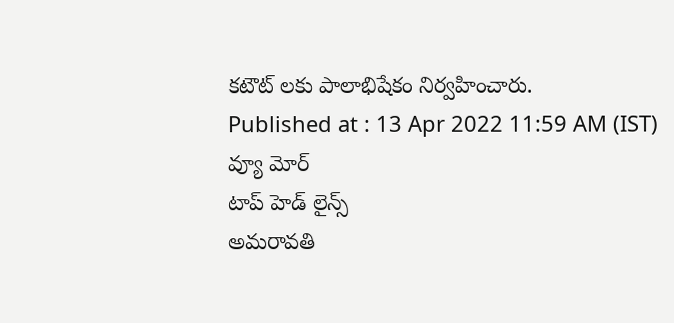కటౌట్ లకు పాలాభిషేకం నిర్వహించారు.
Published at : 13 Apr 2022 11:59 AM (IST)
వ్యూ మోర్
టాప్ హెడ్ లైన్స్
అమరావతి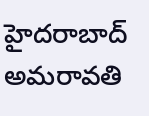హైదరాబాద్
అమరావతి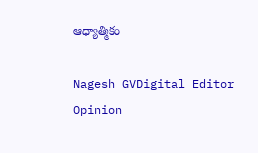ఆధ్యాత్మికం

Nagesh GVDigital Editor
Opinion